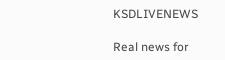KSDLIVENEWS

Real news for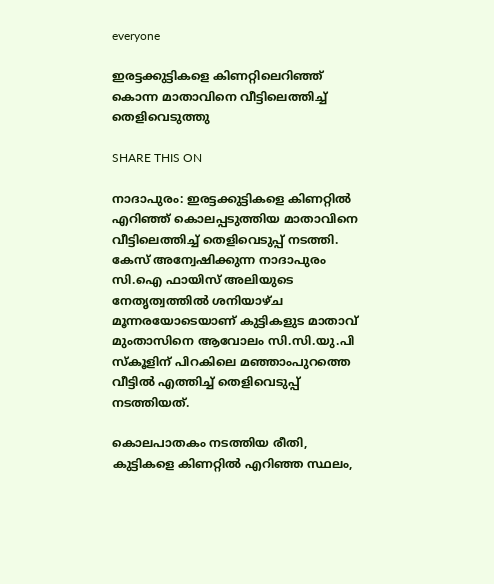everyone

ഇരട്ടക്കുട്ടികളെ കിണറ്റിലെറിഞ്ഞ് കൊന്ന മാതാവിനെ വീട്ടിലെത്തിച്ച്‌ തെളിവെടുത്തു

SHARE THIS ON

നാദാപുരം: ഇരട്ടക്കുട്ടികളെ കിണറ്റില്‍ എറിഞ്ഞ് കൊലപ്പടുത്തിയ മാതാവിനെ വീട്ടിലെത്തിച്ച്‌ തെളിവെടുപ്പ് നടത്തി. കേസ് അന്വേഷിക്കുന്ന നാദാപുരം സി.ഐ ഫായിസ് അലിയുടെ നേതൃത്വത്തില്‍ ശനിയാഴ്ച മൂന്നരയോടെയാണ് കുട്ടികളുട മാതാവ് മുംതാസിനെ ആവോലം സി.സി.യു.പി സ്കൂളിന് പിറകിലെ മഞ്ഞാംപുറത്തെ വീട്ടില്‍ എത്തിച്ച്‌ തെളിവെടുപ്പ് നടത്തിയത്.

കൊലപാതകം നടത്തിയ രീതി, കുട്ടികളെ കിണറ്റില്‍ എറിഞ്ഞ സ്ഥലം,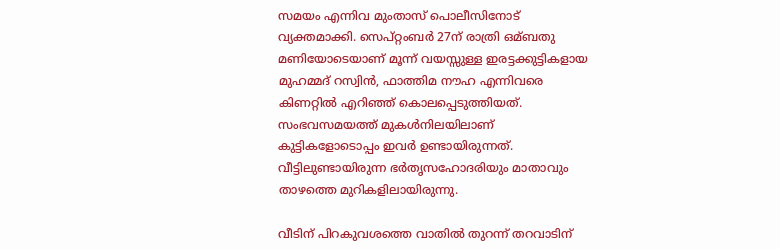സമയം എന്നിവ മുംതാസ് പൊലീസിനോട് വ്യക്തമാക്കി. സെപ്റ്റംബര്‍ 27ന് രാത്രി ഒമ്ബതു മണിയോടെയാണ് മൂന്ന് വയസ്സുള്ള ഇരട്ടക്കുട്ടികളായ മുഹമ്മദ് റസ്വിന്‍, ഫാത്തിമ നൗഹ എന്നിവരെ കിണറ്റില്‍ എറിഞ്ഞ് കൊലപ്പെടുത്തിയത്. സംഭവസമയത്ത് മുകള്‍നിലയിലാണ് കുട്ടികളോടൊപ്പം ഇവര്‍ ഉണ്ടായിരുന്നത്. വീട്ടിലുണ്ടായിരുന്ന ഭര്‍തൃസഹോദരിയും മാതാവും താഴത്തെ മുറികളിലായിരുന്നു.

വീടിന് പിറകുവശത്തെ വാതില്‍ തുറന്ന് തറവാടിന്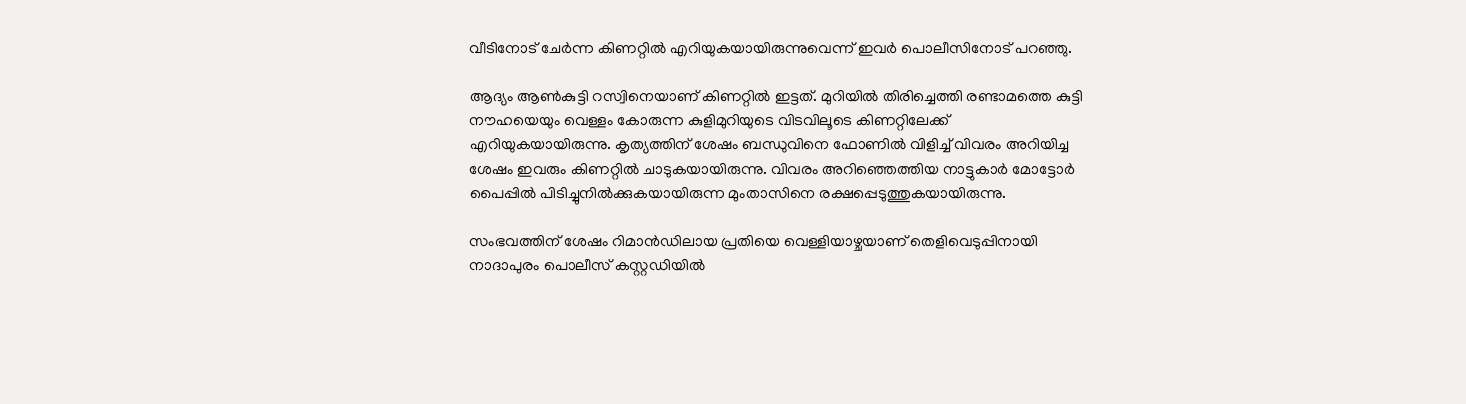വീടിനോട് ചേര്‍ന്ന കിണറ്റില്‍ എറിയുകയായിരുന്നുവെന്ന് ഇവര്‍ പൊലീസിനോട് പറഞ്ഞു.

ആദ്യം ആണ്‍കുട്ടി റസ്വിനെയാണ് കിണറ്റില്‍ ഇട്ടത്. മുറിയില്‍ തിരിച്ചെത്തി രണ്ടാമത്തെ കുട്ടി നൗഹയെയും വെള്ളം കോരുന്ന കുളിമുറിയുടെ വിടവിലൂടെ കിണറ്റിലേക്ക് എറിയുകയായിരുന്നു. കൃത്യത്തിന് ശേഷം ബന്ധുവിനെ ഫോണില്‍ വിളിച്ച്‌ വിവരം അറിയിച്ച ശേഷം ഇവരും കിണറ്റില്‍ ചാടുകയായിരുന്നു. വിവരം അറിഞ്ഞെത്തിയ നാട്ടുകാര്‍ മോട്ടോര്‍ പൈപ്പില്‍ പിടിച്ചുനില്‍ക്കുകയായിരുന്ന മുംതാസിനെ രക്ഷപ്പെടുത്തുകയായിരുന്നു.

സംഭവത്തിന് ശേഷം റിമാന്‍ഡിലായ പ്രതിയെ വെള്ളിയാഴ്ചയാണ് തെളിവെടുപ്പിനായി നാദാപുരം പൊലീസ് കസ്റ്റഡിയില്‍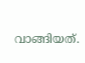വാങ്ങിയത്.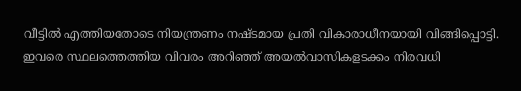വീട്ടില്‍ എത്തിയതോടെ നിയന്ത്രണം നഷ്ടമായ പ്രതി വികാരാധീനയായി വിങ്ങിപ്പൊട്ടി. ഇവരെ സ്ഥലത്തെത്തിയ വിവരം അറിഞ്ഞ് അയല്‍വാസികളടക്കം നിരവധി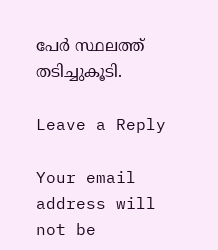പേര്‍ സ്ഥലത്ത് തടിച്ചുകൂടി.

Leave a Reply

Your email address will not be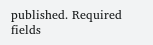published. Required fields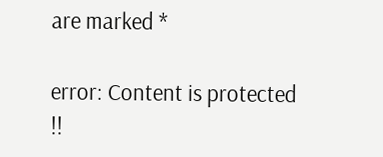are marked *

error: Content is protected !!